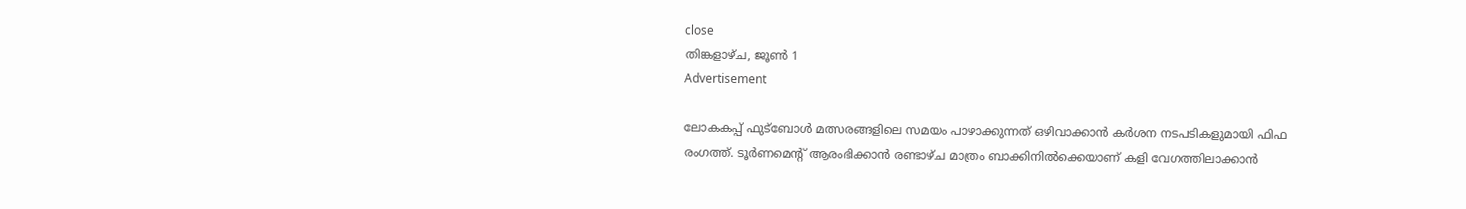close
തിങ്കളാഴ്‌ച, ജൂൺ 1
Advertisement

ലോകകപ്പ് ഫുട്ബോൾ മത്സരങ്ങളിലെ സമയം പാഴാക്കുന്നത് ഒഴിവാക്കാൻ കർശന നടപടികളുമായി ഫിഫ രംഗത്ത്. ടൂർണമെന്റ് ആരംഭിക്കാൻ രണ്ടാഴ്ച മാത്രം ബാക്കിനിൽക്കെയാണ് കളി വേഗത്തിലാക്കാൻ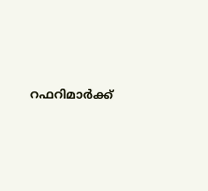റഫറിമാർക്ക്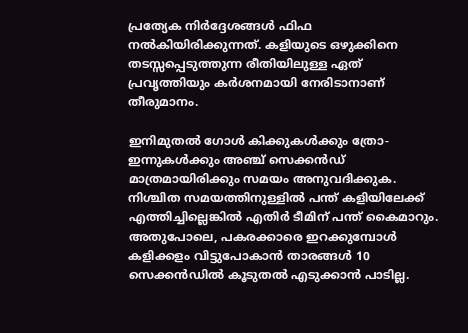പ്രത്യേക നിർദ്ദേശങ്ങൾ ഫിഫ നൽകിയിരിക്കുന്നത്. കളിയുടെ ഒഴുക്കിനെ തടസ്സപ്പെടുത്തുന്ന രീതിയിലുള്ള ഏത് പ്രവൃത്തിയും കർശനമായി നേരിടാനാണ് തീരുമാനം.

ഇനിമുതൽ ഗോൾ കിക്കുകൾക്കും ത്രോ-ഇന്നുകൾക്കും അഞ്ച് സെക്കൻഡ് മാത്രമായിരിക്കും സമയം അനുവദിക്കുക. നിശ്ചിത സമയത്തിനുള്ളിൽ പന്ത് കളിയിലേക്ക് എത്തിച്ചില്ലെങ്കിൽ എതിർ ടീമിന് പന്ത് കൈമാറും. അതുപോലെ, പകരക്കാരെ ഇറക്കുമ്പോൾ കളിക്കളം വിട്ടുപോകാൻ താരങ്ങൾ 10 സെക്കൻഡിൽ കൂടുതൽ എടുക്കാൻ പാടില്ല.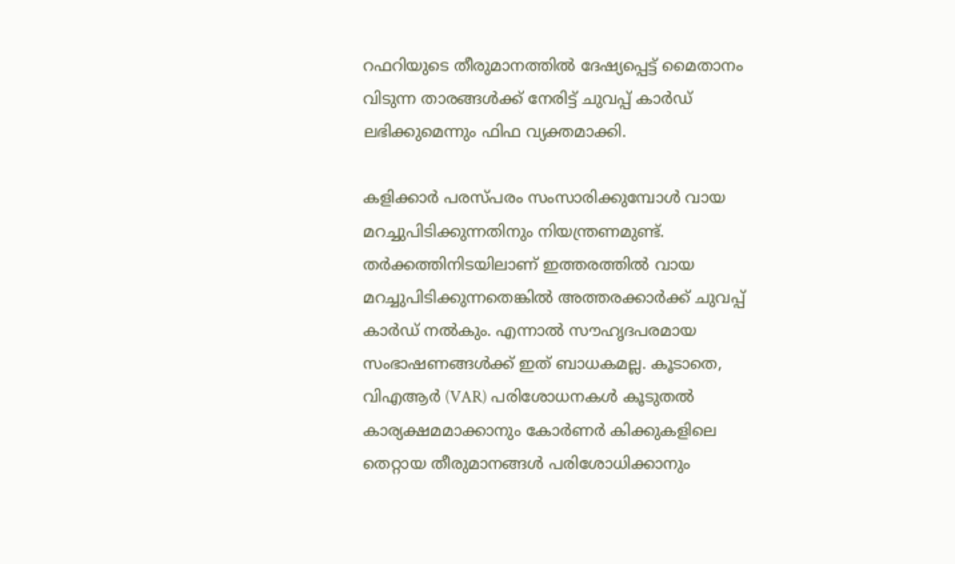റഫറിയുടെ തീരുമാനത്തിൽ ദേഷ്യപ്പെട്ട് മൈതാനം വിടുന്ന താരങ്ങൾക്ക് നേരിട്ട് ചുവപ്പ് കാർഡ് ലഭിക്കുമെന്നും ഫിഫ വ്യക്തമാക്കി.

കളിക്കാർ പരസ്പരം സംസാരിക്കുമ്പോൾ വായ മറച്ചുപിടിക്കുന്നതിനും നിയന്ത്രണമുണ്ട്. തർക്കത്തിനിടയിലാണ് ഇത്തരത്തിൽ വായ മറച്ചുപിടിക്കുന്നതെങ്കിൽ അത്തരക്കാർക്ക് ചുവപ്പ് കാർഡ് നൽകും. എന്നാൽ സൗഹൃദപരമായ സംഭാഷണങ്ങൾക്ക് ഇത് ബാധകമല്ല. കൂടാതെ, വിഎആർ (VAR) പരിശോധനകൾ കൂടുതൽ കാര്യക്ഷമമാക്കാനും കോർണർ കിക്കുകളിലെ തെറ്റായ തീരുമാനങ്ങൾ പരിശോധിക്കാനും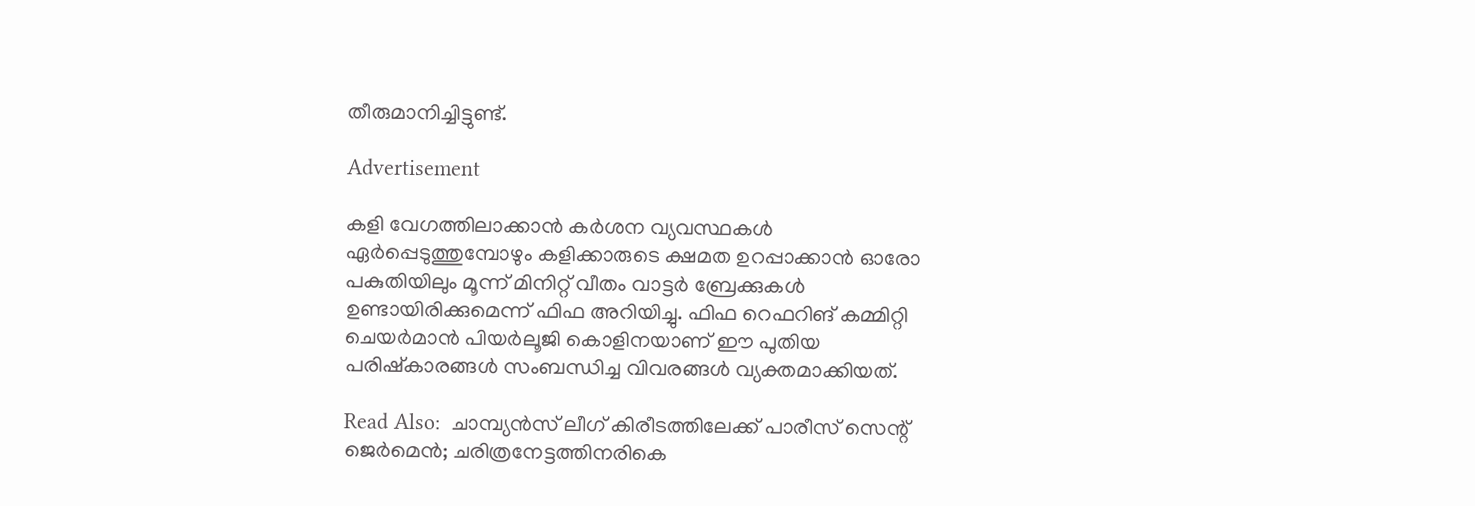തീരുമാനിച്ചിട്ടുണ്ട്.

Advertisement

കളി വേഗത്തിലാക്കാൻ കർശന വ്യവസ്ഥകൾ ഏർപ്പെടുത്തുമ്പോഴും കളിക്കാരുടെ ക്ഷമത ഉറപ്പാക്കാൻ ഓരോ പകുതിയിലും മൂന്ന് മിനിറ്റ് വീതം വാട്ടർ ബ്രേക്കുകൾ ഉണ്ടായിരിക്കുമെന്ന് ഫിഫ അറിയിച്ചു. ഫിഫ റെഫറിങ് കമ്മിറ്റി ചെയർമാൻ പിയർലൂജി കൊളിനയാണ് ഈ പുതിയ പരിഷ്കാരങ്ങൾ സംബന്ധിച്ച വിവരങ്ങൾ വ്യക്തമാക്കിയത്.

Read Also:  ചാമ്പ്യൻസ് ലീഗ് കിരീടത്തിലേക്ക് പാരീസ് സെന്റ് ജെർമെൻ; ചരിത്രനേട്ടത്തിനരികെ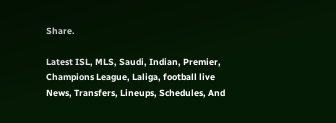Share.

Latest ISL, MLS, Saudi, Indian, Premier, Champions League, Laliga, football live News, Transfers, Lineups, Schedules, And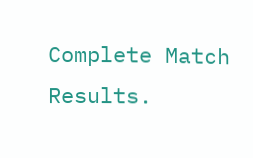Complete Match Results.